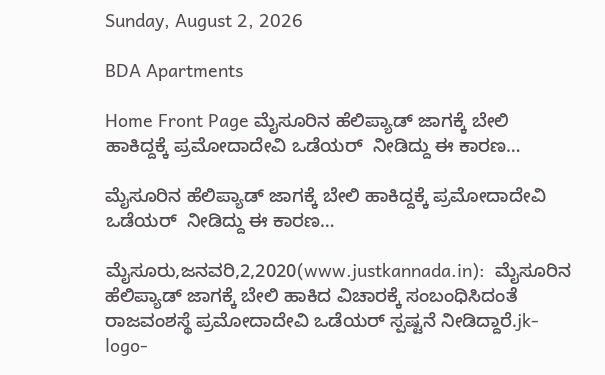Sunday, August 2, 2026

BDA Apartments

Home Front Page ಮೈಸೂರಿನ ಹೆಲಿಪ್ಯಾಡ್ ಜಾಗಕ್ಕೆ ಬೇಲಿ ಹಾಕಿದ್ದಕ್ಕೆ ಪ್ರಮೋದಾದೇವಿ ಒಡೆಯರ್  ನೀಡಿದ್ದು ಈ ಕಾರಣ…

ಮೈಸೂರಿನ ಹೆಲಿಪ್ಯಾಡ್ ಜಾಗಕ್ಕೆ ಬೇಲಿ ಹಾಕಿದ್ದಕ್ಕೆ ಪ್ರಮೋದಾದೇವಿ ಒಡೆಯರ್  ನೀಡಿದ್ದು ಈ ಕಾರಣ…

ಮೈಸೂರು,ಜನವರಿ,2,2020(www.justkannada.in):  ಮೈಸೂರಿನ ಹೆಲಿಪ್ಯಾಡ್ ಜಾಗಕ್ಕೆ ಬೇಲಿ ಹಾಕಿದ ವಿಚಾರಕ್ಕೆ ಸಂಬಂಧಿಸಿದಂತೆ ರಾಜವಂಶಸ್ಥೆ ಪ್ರಮೋದಾದೇವಿ ಒಡೆಯರ್ ಸ್ಪಷ್ಟನೆ ನೀಡಿದ್ದಾರೆ.jk-logo-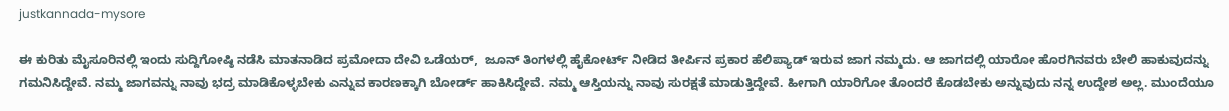justkannada-mysore

ಈ ಕುರಿತು ಮೈಸೂರಿನಲ್ಲಿ ಇಂದು ಸುದ್ದಿಗೋಷ್ಠಿ ನಡೆಸಿ ಮಾತನಾಡಿದ ಪ್ರಮೋದಾ ದೇವಿ ಒಡೆಯರ್,  ಜೂನ್ ತಿಂಗಳಲ್ಲಿ ಹೈಕೋರ್ಟ್ ನೀಡಿದ ತೀರ್ಪಿನ ಪ್ರಕಾರ ಹೆಲಿಪ್ಯಾಡ್ ಇರುವ ಜಾಗ ನಮ್ಮದು. ಆ ಜಾಗದಲ್ಲಿ ಯಾರೋ ಹೊರಗಿನವರು ಬೇಲಿ ಹಾಕುವುದನ್ನು ಗಮನಿಸಿದ್ದೇವೆ. ನಮ್ಮ ಜಾಗವನ್ನು ನಾವು ಭದ್ರ ಮಾಡಿಕೊಳ್ಳಬೇಕು ಎನ್ನುವ ಕಾರಣಕ್ಕಾಗಿ ಬೋರ್ಡ್ ಹಾಕಿಸಿದ್ದೇವೆ. ನಮ್ಮ ಆಸ್ತಿಯನ್ನು ನಾವು ಸುರಕ್ಷತೆ ಮಾಡುತ್ತಿದ್ದೇವೆ. ಹೀಗಾಗಿ ಯಾರಿಗೋ ತೊಂದರೆ ಕೊಡಬೇಕು ಅನ್ನುವುದು ನನ್ನ ಉದ್ದೇಶ ಅಲ್ಲ. ಮುಂದೆಯೂ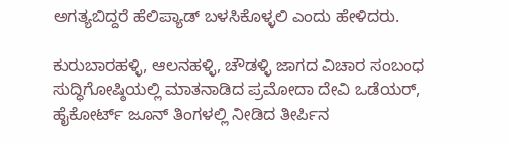ಅಗತ್ಯಬಿದ್ದರೆ ಹೆಲಿಪ್ಯಾಡ್ ಬಳಸಿಕೊಳ್ಳಲಿ ಎಂದು ಹೇಳಿದರು.

ಕುರುಬಾರಹಳ್ಳಿ, ಆಲನಹಳ್ಳಿ, ಚೌಡಳ್ಳಿ ಜಾಗದ ವಿಚಾರ ಸಂಬಂಧ ಸುದ್ಧಿಗೋಷ್ಠಿಯಲ್ಲಿ ಮಾತನಾಡಿದ ಪ್ರಮೋದಾ ದೇವಿ ಒಡೆಯರ್, ಹೈಕೋರ್ಟ್ ಜೂನ್‌ ತಿಂಗಳಲ್ಲಿ ನೀಡಿದ ತೀರ್ಪಿನ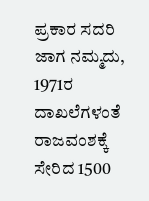ಪ್ರಕಾರ ಸದರಿ ಜಾಗ ನಮ್ಮದು, 1971ರ ದಾಖಲೆಗಳಂತೆ ರಾಜವಂಶಕ್ಕೆ ಸೇರಿದ 1500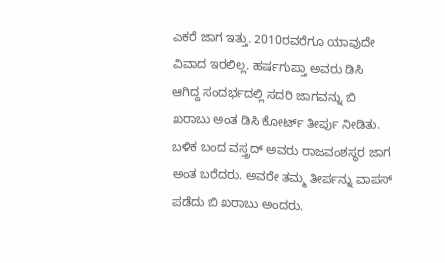ಎಕರೆ ಜಾಗ ಇತ್ತು. 2010ರವರೆಗೂ ಯಾವುದೇ ವಿವಾದ ಇರಲಿಲ್ಲ. ಹರ್ಷಗುಪ್ತಾ ಅವರು ಡಿಸಿ ಆಗಿದ್ದ ಸಂದರ್ಭದಲ್ಲಿ ಸದರಿ ಜಾಗವನ್ನು ಬಿ ಖರಾಬು ಅಂತ ಡಿಸಿ ಕೋರ್ಟ್‌ ತೀರ್ಪು ನೀಡಿತು.  ಬಳಿಕ ಬಂದ ವಸ್ತ್ರದ್ ಅವರು ರಾಜವಂಶಸ್ಥರ ಜಾಗ ಅಂತ ಬರೆದರು. ಅವರೇ ತಮ್ಮ ತೀರ್ಪನ್ನು ವಾಪಸ್ ಪಡೆದು ಬಿ ಖರಾಬು ಅಂದರು.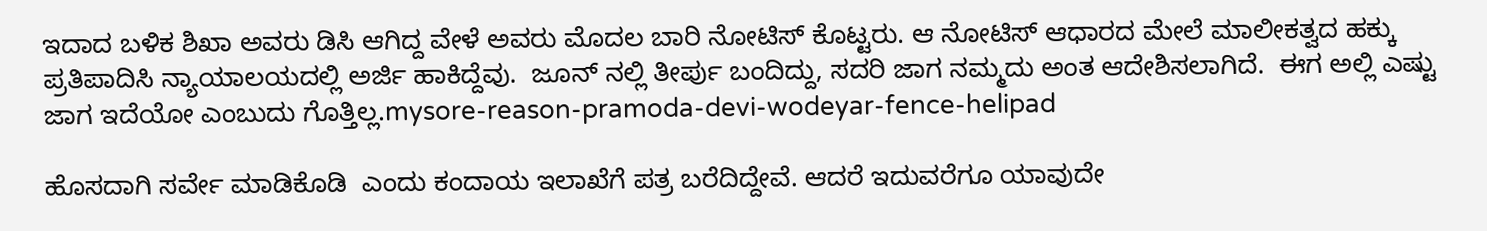ಇದಾದ ಬಳಿಕ ಶಿಖಾ ಅವರು ಡಿಸಿ ಆಗಿದ್ದ ವೇಳೆ ಅವರು ಮೊದಲ ಬಾರಿ ನೋಟಿಸ್ ಕೊಟ್ಟರು. ಆ ನೋಟಿಸ್ ಆಧಾರದ ಮೇಲೆ ಮಾಲೀಕತ್ವದ ಹಕ್ಕು ಪ್ರತಿಪಾದಿಸಿ ನ್ಯಾಯಾಲಯದಲ್ಲಿ ಅರ್ಜಿ ಹಾಕಿದ್ದೆವು.  ಜೂನ್ ನಲ್ಲಿ ತೀರ್ಪು ಬಂದಿದ್ದು, ಸದರಿ ಜಾಗ ನಮ್ಮದು ಅಂತ ಆದೇಶಿಸಲಾಗಿದೆ.  ಈಗ ಅಲ್ಲಿ ಎಷ್ಟು ಜಾಗ ಇದೆಯೋ ಎಂಬುದು ಗೊತ್ತಿಲ್ಲ.mysore-reason-pramoda-devi-wodeyar-fence-helipad

ಹೊಸದಾಗಿ ಸರ್ವೇ ಮಾಡಿಕೊಡಿ  ಎಂದು ಕಂದಾಯ ಇಲಾಖೆಗೆ ಪತ್ರ ಬರೆದಿದ್ದೇವೆ. ಆದರೆ ಇದುವರೆಗೂ ಯಾವುದೇ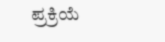ಪ್ರಕ್ರಿಯೆ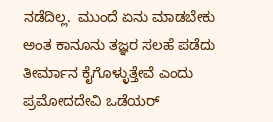ನಡೆದಿಲ್ಲ‌.  ಮುಂದೆ ಏನು ಮಾಡಬೇಕು ಅಂತ ಕಾನೂನು ತಜ್ಞರ ಸಲಹೆ ಪಡೆದು ತೀರ್ಮಾನ ಕೈಗೊಳ್ಳುತ್ತೇವೆ ಎಂದು ಪ್ರಮೋದದೇವಿ ಒಡೆಯರ್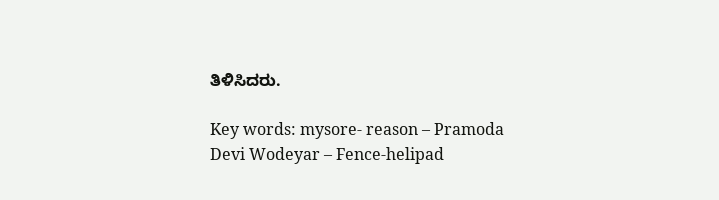ತಿಳಿಸಿದರು.

Key words: mysore- reason – Pramoda Devi Wodeyar – Fence-helipad